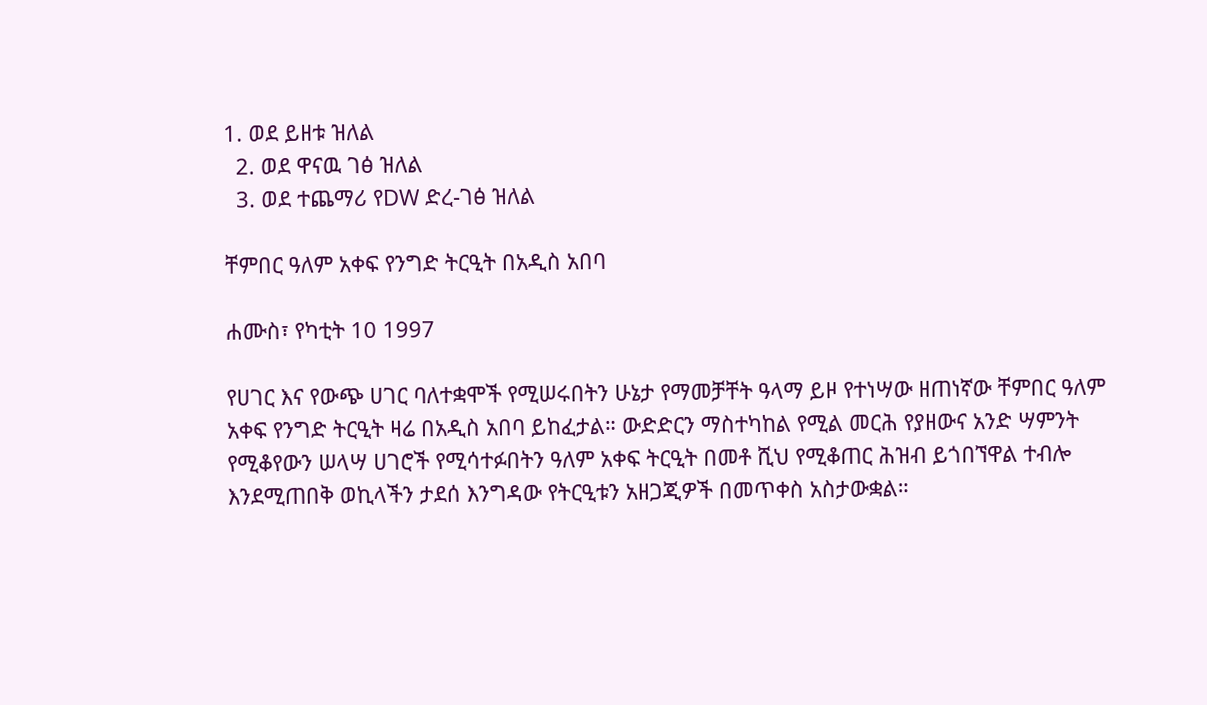1. ወደ ይዘቱ ዝለል
  2. ወደ ዋናዉ ገፅ ዝለል
  3. ወደ ተጨማሪ የDW ድረ-ገፅ ዝለል

ቸምበር ዓለም አቀፍ የንግድ ትርዒት በአዲስ አበባ

ሐሙስ፣ የካቲት 10 1997

የሀገር እና የውጭ ሀገር ባለተቋሞች የሚሠሩበትን ሁኔታ የማመቻቸት ዓላማ ይዞ የተነሣው ዘጠነኛው ቸምበር ዓለም አቀፍ የንግድ ትርዒት ዛሬ በአዲስ አበባ ይከፈታል። ውድድርን ማስተካከል የሚል መርሕ የያዘውና አንድ ሣምንት የሚቆየውን ሠላሣ ሀገሮች የሚሳተፉበትን ዓለም አቀፍ ትርዒት በመቶ ሺህ የሚቆጠር ሕዝብ ይጎበኘዋል ተብሎ እንደሚጠበቅ ወኪላችን ታደሰ እንግዳው የትርዒቱን አዘጋጂዎች በመጥቀስ አስታውቋል።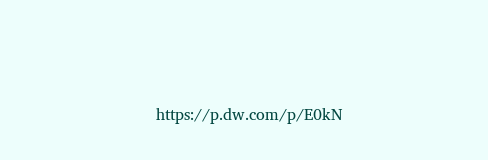https://p.dw.com/p/E0kN